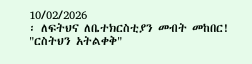10/02/2026
፡ ለፍትህና ለቤተክርስቲያን መብት መከበር!
"ርስትህን አትልቀቅ"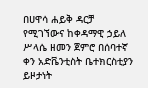በሀዋሳ ሐይቅ ዳርቻ የሚገኘውና ከቀዳማዊ ኃይለ ሥላሴ ዘመን ጀምሮ በሰባተኛ ቀን አድቬንቲስት ቤተክርስቲያን ይዞታነት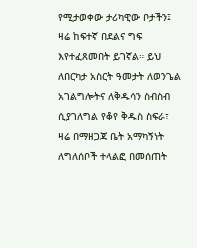የሚታወቀው ታሪካዊው ቦታችን፤ ዛሬ ከፍተኛ በደልና ግፍ እየተፈጸመበት ይገኛል። ይህ ለበርካታ አስርት ዓመታት ለወንጌል አገልግሎትና ለቅዱሳን ስብስብ ሲያገለግል የቆየ ቅዱስ ስፍራ፣ ዛሬ በማዘጋጃ ቤት አማካኝነት ለግለሰቦች ተላልፎ በመሰጠት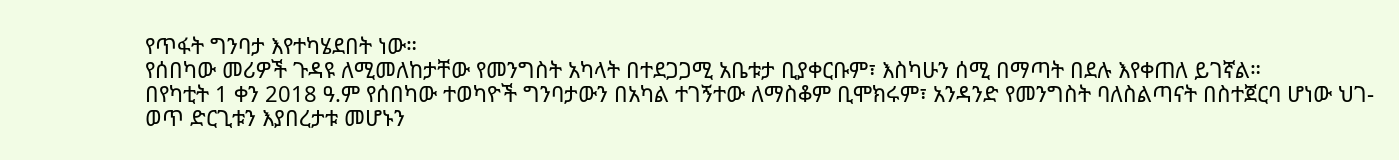የጥፋት ግንባታ እየተካሄደበት ነው።
የሰበካው መሪዎች ጉዳዩ ለሚመለከታቸው የመንግስት አካላት በተደጋጋሚ አቤቱታ ቢያቀርቡም፣ እስካሁን ሰሚ በማጣት በደሉ እየቀጠለ ይገኛል።
በየካቲት 1 ቀን 2018 ዓ.ም የሰበካው ተወካዮች ግንባታውን በአካል ተገኝተው ለማስቆም ቢሞክሩም፣ አንዳንድ የመንግስት ባለስልጣናት በስተጀርባ ሆነው ህገ-ወጥ ድርጊቱን እያበረታቱ መሆኑን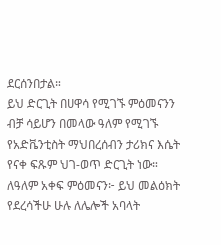ደርሰንበታል።
ይህ ድርጊት በሀዋሳ የሚገኙ ምዕመናንን ብቻ ሳይሆን በመላው ዓለም የሚገኙ የአድቬንቲስት ማህበረሰብን ታሪክና እሴት የናቀ ፍጹም ህገ-ወጥ ድርጊት ነው።
ለዓለም አቀፍ ምዕመናን፦ ይህ መልዕክት የደረሳችሁ ሁሉ ለሌሎች አባላት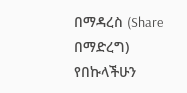በማዳረስ (Share በማድረግ) የበኩላችሁን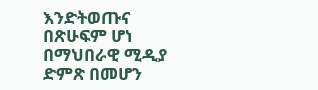እንድትወጡና በጽሁፍም ሆነ በማህበራዊ ሚዲያ ድምጽ በመሆን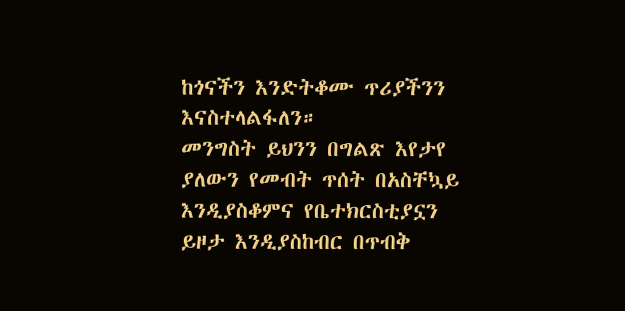ከጎናችን እንድትቆሙ ጥሪያችንን እናስተላልፋለን።
መንግስት ይህንን በግልጽ እየታየ ያለውን የመብት ጥሰት በአስቸኳይ እንዲያስቆምና የቤተክርስቲያኗን ይዞታ እንዲያስከብር በጥብቅ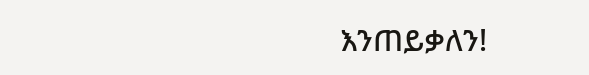እንጠይቃለን!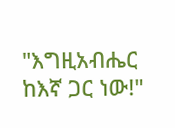"እግዚአብሔር ከእኛ ጋር ነው!"